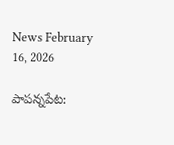News February 16, 2026

పాపన్నపేట: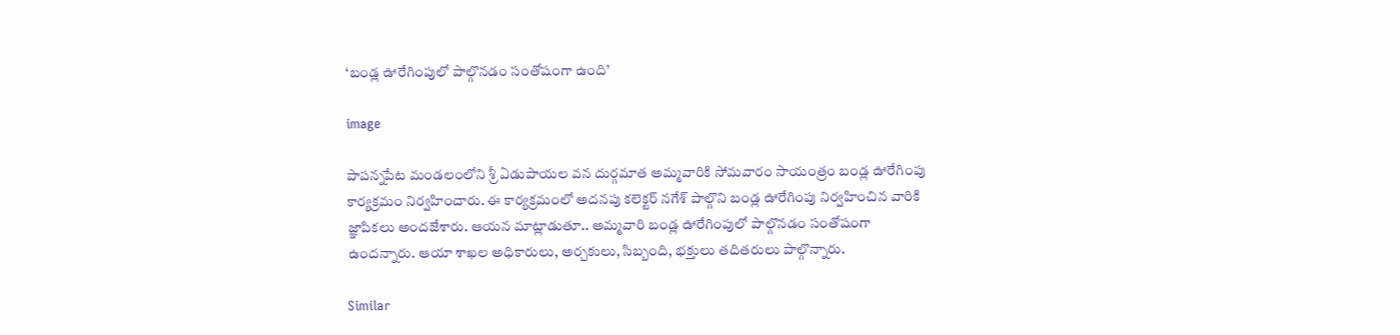‘బండ్ల ఊరేగింపులో పాల్గొనడం సంతోషంగా ఉంది’

image

పాపన్నపేట మండలంలోని శ్రీ ఏడుపాయల వన దుర్గమాత అమ్మవారికి సోమవారం సాయంత్రం బండ్ల ఊరేగింపు కార్యక్రమం నిర్వహించారు. ఈ కార్యక్రమంలో అదనపు కలెక్టర్ నగేశ్ పాల్గొని బండ్ల ఊరేగింపు నిర్వహించిన వారికి జ్ఞాపికలు అందజేశారు. ఆయన మాట్లాడుతూ.. అమ్మవారి బండ్ల ఊరేగింపులో పాల్గొనడం సంతోషంగా ఉందన్నారు. ఆయా శాఖల అధికారులు, అర్చకులు, సిబ్బంది, భక్తులు తదితరులు పాల్గొన్నారు.

Similar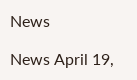News

News April 19,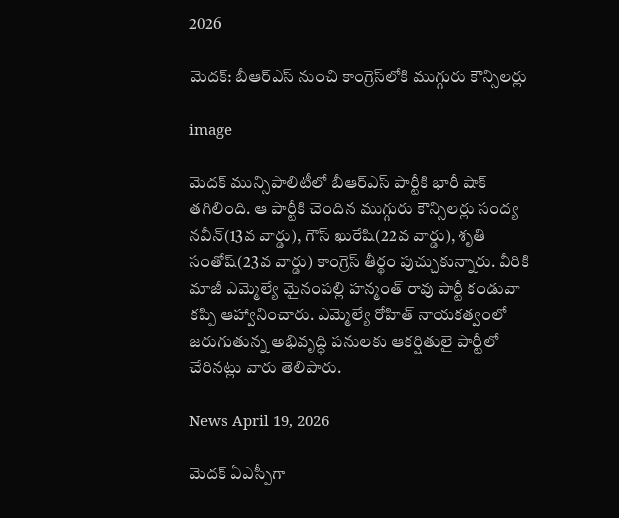2026

మెదక్: బీఆర్‌ఎస్‌ నుంచి కాంగ్రెస్‌లోకి ముగ్గురు కౌన్సిలర్లు

image

మెదక్ మున్సిపాలిటీలో బీఆర్‌ఎస్ పార్టీకి భారీ షాక్ తగిలింది. ఆ పార్టీకి చెందిన ముగ్గురు కౌన్సిలర్లు సంద్య నవీన్(13వ వార్డు), గౌస్ ఖురేషి(22వ వార్డు), శృతి సంతోష్(23వ వార్డు) కాంగ్రెస్ తీర్థం పుచ్చుకున్నారు. వీరికి మాజీ ఎమ్మెల్యే మైనంపల్లి హన్మంత్ రావు పార్టీ కండువా కప్పి ఆహ్వానించారు. ఎమ్మెల్యే రోహిత్ నాయకత్వంలో జరుగుతున్న అభివృద్ధి పనులకు ఆకర్షితులై పార్టీలో చేరినట్లు వారు తెలిపారు.

News April 19, 2026

మెదక్ ఏఎస్పీగా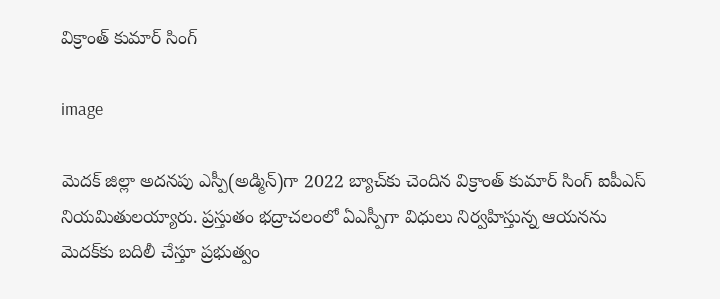విక్రాంత్ కుమార్ సింగ్

image

మెదక్ జిల్లా అదనపు ఎస్పీ(అడ్మిన్)గా 2022 బ్యాచ్‌కు చెందిన విక్రాంత్ కుమార్ సింగ్ ఐపీఎస్ నియమితులయ్యారు. ప్రస్తుతం భద్రాచలంలో ఏఎస్పీగా విధులు నిర్వహిస్తున్న ఆయనను మెదక్‌కు బదిలీ చేస్తూ ప్రభుత్వం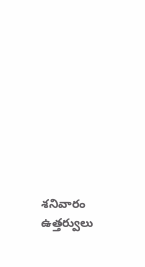శనివారం ఉత్తర్వులు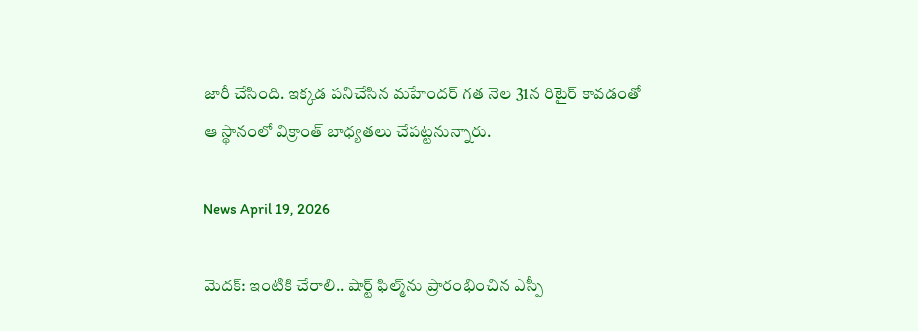జారీ చేసింది. ఇక్కడ పనిచేసిన మహేందర్ గత నెల 31న రిటైర్ కావడంతో ఆ స్థానంలో విక్రాంత్ బాధ్యతలు చేపట్టనున్నారు.

News April 19, 2026

మెదక్: ఇంటికి చేరాలి.. షార్ట్ ఫిల్మ్‌ను ప్రారంభించిన ఎస్పీ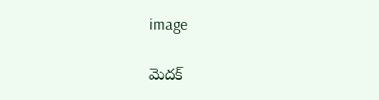image

మెదక్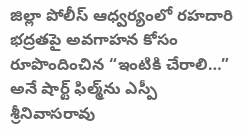జిల్లా పోలీస్ ఆధ్వర్యంలో రహదారి భద్రతపై అవగాహన కోసం రూపొందించిన “ఇంటికి చేరాలి…” అనే షార్ట్ ఫిల్మ్‌ను ఎస్పీ శ్రీనివాసరావు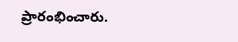ప్రారంభించారు.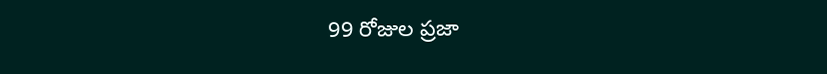99 రోజుల ప్రజా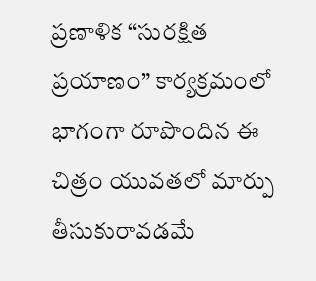ప్రణాళిక “సురక్షిత ప్రయాణం” కార్యక్రమంలో భాగంగా రూపొందిన ఈ చిత్రం యువతలో మార్పు తీసుకురావడమే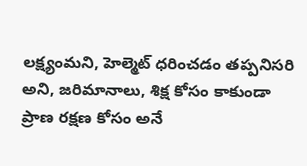లక్ష్యంమని, హెల్మెట్ ధరించడం తప్పనిసరి అని, జరిమానాలు, శిక్ష కోసం కాకుండా ప్రాణ రక్షణ కోసం అనే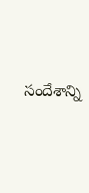సందేశాన్ని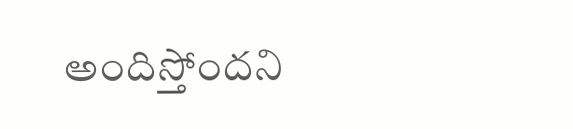అందిస్తోందని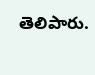తెలిపారు.